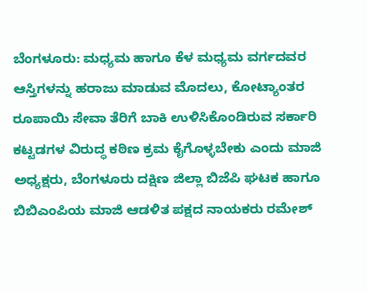ಬೆಂಗಳೂರು: ಮಧ್ಯಮ ಹಾಗೂ ಕೆಳ ಮಧ್ಯಮ ವರ್ಗದವರ ಆಸ್ತಿಗಳನ್ನು ಹರಾಜು ಮಾಡುವ ಮೊದಲು, ಕೋಟ್ಯಾಂತರ ರೂಪಾಯಿ ಸೇವಾ ತೆರಿಗೆ ಬಾಕಿ ಉಳಿಸಿಕೊಂಡಿರುವ ಸರ್ಕಾರಿ ಕಟ್ಟಡಗಳ ವಿರುದ್ಧ ಕಠಿಣ ಕ್ರಮ ಕೈಗೊಳ್ಳಬೇಕು ಎಂದು ಮಾಜಿ ಅಧ್ಯಕ್ಷರು, ಬೆಂಗಳೂರು ದಕ್ಷಿಣ ಜಿಲ್ಲಾ ಬಿಜೆಪಿ ಘಟಕ ಹಾಗೂ ಬಿಬಿಎಂಪಿಯ ಮಾಜಿ ಆಡಳಿತ ಪಕ್ಷದ ನಾಯಕರು ರಮೇಶ್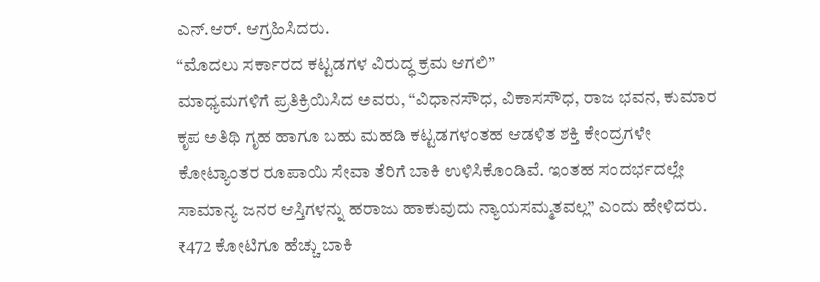ಎನ್.ಆರ್. ಆಗ್ರಹಿಸಿದರು.
“ಮೊದಲು ಸರ್ಕಾರದ ಕಟ್ಟಡಗಳ ವಿರುದ್ಧ ಕ್ರಮ ಆಗಲಿ”
ಮಾಧ್ಯಮಗಳಿಗೆ ಪ್ರತಿಕ್ರಿಯಿಸಿದ ಅವರು, “ವಿಧಾನಸೌಧ, ವಿಕಾಸಸೌಧ, ರಾಜ ಭವನ, ಕುಮಾರ ಕೃಪ ಅತಿಥಿ ಗೃಹ ಹಾಗೂ ಬಹು ಮಹಡಿ ಕಟ್ಟಡಗಳಂತಹ ಆಡಳಿತ ಶಕ್ತಿ ಕೇಂದ್ರಗಳೇ ಕೋಟ್ಯಾಂತರ ರೂಪಾಯಿ ಸೇವಾ ತೆರಿಗೆ ಬಾಕಿ ಉಳಿಸಿಕೊಂಡಿವೆ. ಇಂತಹ ಸಂದರ್ಭದಲ್ಲೇ ಸಾಮಾನ್ಯ ಜನರ ಆಸ್ತಿಗಳನ್ನು ಹರಾಜು ಹಾಕುವುದು ನ್ಯಾಯಸಮ್ಮತವಲ್ಲ” ಎಂದು ಹೇಳಿದರು.
₹472 ಕೋಟಿಗೂ ಹೆಚ್ಚು ಬಾಕಿ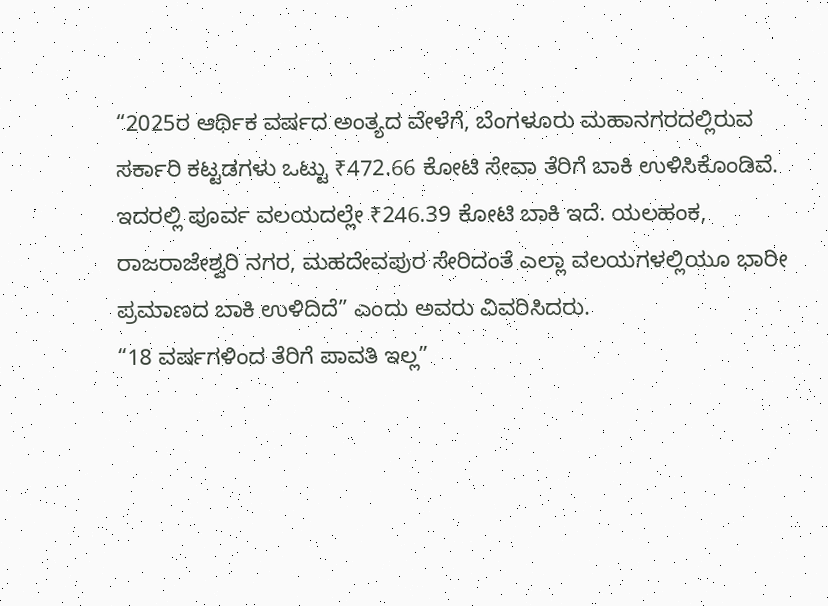“2025ರ ಆರ್ಥಿಕ ವರ್ಷದ ಅಂತ್ಯದ ವೇಳೆಗೆ, ಬೆಂಗಳೂರು ಮಹಾನಗರದಲ್ಲಿರುವ ಸರ್ಕಾರಿ ಕಟ್ಟಡಗಳು ಒಟ್ಟು ₹472.66 ಕೋಟಿ ಸೇವಾ ತೆರಿಗೆ ಬಾಕಿ ಉಳಿಸಿಕೊಂಡಿವೆ. ಇದರಲ್ಲಿ ಪೂರ್ವ ವಲಯದಲ್ಲೇ ₹246.39 ಕೋಟಿ ಬಾಕಿ ಇದೆ. ಯಲಹಂಕ, ರಾಜರಾಜೇಶ್ವರಿ ನಗರ, ಮಹದೇವಪುರ ಸೇರಿದಂತೆ ಎಲ್ಲಾ ವಲಯಗಳಲ್ಲಿಯೂ ಭಾರೀ ಪ್ರಮಾಣದ ಬಾಕಿ ಉಳಿದಿದೆ” ಎಂದು ಅವರು ವಿವರಿಸಿದರು.
“18 ವರ್ಷಗಳಿಂದ ತೆರಿಗೆ ಪಾವತಿ ಇಲ್ಲ”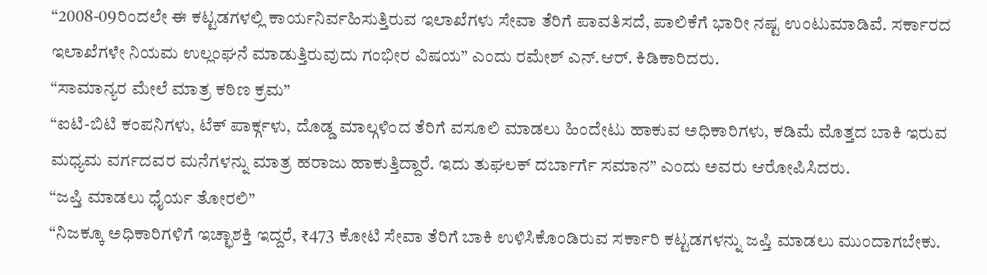“2008-09ರಿಂದಲೇ ಈ ಕಟ್ಟಡಗಳಲ್ಲಿ ಕಾರ್ಯನಿರ್ವಹಿಸುತ್ತಿರುವ ಇಲಾಖೆಗಳು ಸೇವಾ ತೆರಿಗೆ ಪಾವತಿಸದೆ, ಪಾಲಿಕೆಗೆ ಭಾರೀ ನಷ್ಟ ಉಂಟುಮಾಡಿವೆ. ಸರ್ಕಾರದ ಇಲಾಖೆಗಳೇ ನಿಯಮ ಉಲ್ಲಂಘನೆ ಮಾಡುತ್ತಿರುವುದು ಗಂಭೀರ ವಿಷಯ” ಎಂದು ರಮೇಶ್ ಎನ್.ಆರ್. ಕಿಡಿಕಾರಿದರು.
“ಸಾಮಾನ್ಯರ ಮೇಲೆ ಮಾತ್ರ ಕಠಿಣ ಕ್ರಮ”
“ಐಟಿ-ಬಿಟಿ ಕಂಪನಿಗಳು, ಟೆಕ್ ಪಾರ್ಕ್ಗಳು, ದೊಡ್ಡ ಮಾಲ್ಗಳಿಂದ ತೆರಿಗೆ ವಸೂಲಿ ಮಾಡಲು ಹಿಂದೇಟು ಹಾಕುವ ಅಧಿಕಾರಿಗಳು, ಕಡಿಮೆ ಮೊತ್ತದ ಬಾಕಿ ಇರುವ ಮಧ್ಯಮ ವರ್ಗದವರ ಮನೆಗಳನ್ನು ಮಾತ್ರ ಹರಾಜು ಹಾಕುತ್ತಿದ್ದಾರೆ. ಇದು ತುಘಲಕ್ ದರ್ಬಾರ್ಗೆ ಸಮಾನ” ಎಂದು ಅವರು ಆರೋಪಿಸಿದರು.
“ಜಪ್ತಿ ಮಾಡಲು ಧೈರ್ಯ ತೋರಲಿ”
“ನಿಜಕ್ಕೂ ಅಧಿಕಾರಿಗಳಿಗೆ ಇಚ್ಛಾಶಕ್ತಿ ಇದ್ದರೆ, ₹473 ಕೋಟಿ ಸೇವಾ ತೆರಿಗೆ ಬಾಕಿ ಉಳಿಸಿಕೊಂಡಿರುವ ಸರ್ಕಾರಿ ಕಟ್ಟಡಗಳನ್ನು ಜಪ್ತಿ ಮಾಡಲು ಮುಂದಾಗಬೇಕು.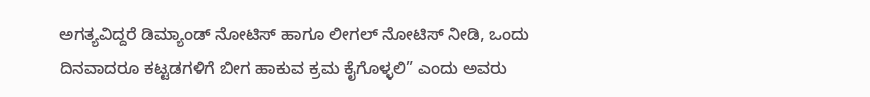ಅಗತ್ಯವಿದ್ದರೆ ಡಿಮ್ಯಾಂಡ್ ನೋಟಿಸ್ ಹಾಗೂ ಲೀಗಲ್ ನೋಟಿಸ್ ನೀಡಿ, ಒಂದು ದಿನವಾದರೂ ಕಟ್ಟಡಗಳಿಗೆ ಬೀಗ ಹಾಕುವ ಕ್ರಮ ಕೈಗೊಳ್ಳಲಿ” ಎಂದು ಅವರು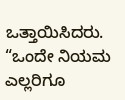ಒತ್ತಾಯಿಸಿದರು.
“ಒಂದೇ ನಿಯಮ ಎಲ್ಲರಿಗೂ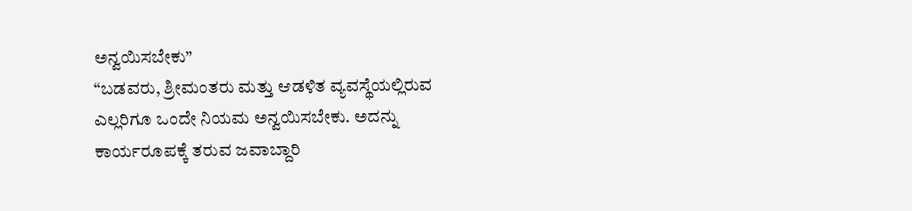ಅನ್ವಯಿಸಬೇಕು”
“ಬಡವರು, ಶ್ರೀಮಂತರು ಮತ್ತು ಆಡಳಿತ ವ್ಯವಸ್ಥೆಯಲ್ಲಿರುವ ಎಲ್ಲರಿಗೂ ಒಂದೇ ನಿಯಮ ಅನ್ವಯಿಸಬೇಕು. ಅದನ್ನು ಕಾರ್ಯರೂಪಕ್ಕೆ ತರುವ ಜವಾಬ್ದಾರಿ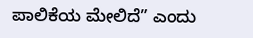ಪಾಲಿಕೆಯ ಮೇಲಿದೆ” ಎಂದು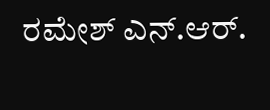ರಮೇಶ್ ಎನ್.ಆರ್.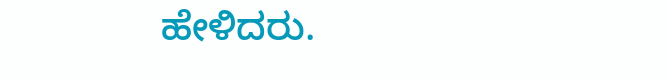ಹೇಳಿದರು.